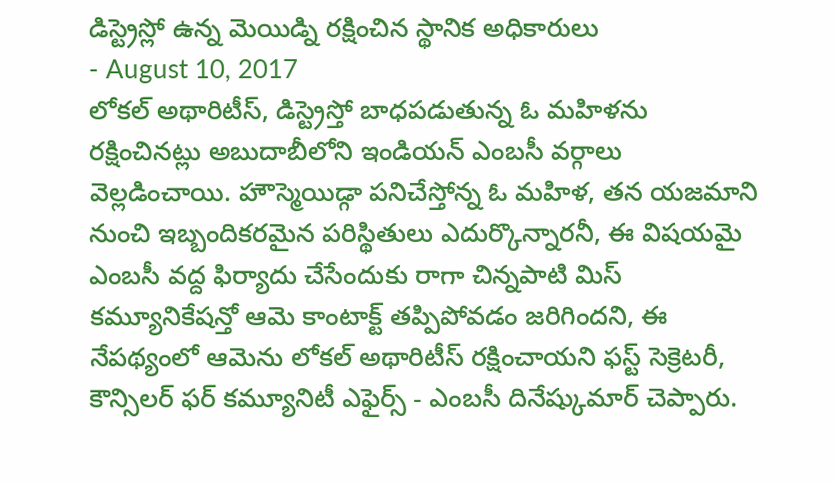డిస్ట్రెస్లో ఉన్న మెయిడ్ని రక్షించిన స్థానిక అధికారులు
- August 10, 2017
లోకల్ అథారిటీస్, డిస్ట్రెస్తో బాధపడుతున్న ఓ మహిళను రక్షించినట్లు అబుదాబీలోని ఇండియన్ ఎంబసీ వర్గాలు వెల్లడించాయి. హౌస్మెయిడ్గా పనిచేస్తోన్న ఓ మహిళ, తన యజమాని నుంచి ఇబ్బందికరమైన పరిస్థితులు ఎదుర్కొన్నారనీ, ఈ విషయమై ఎంబసీ వద్ద ఫిర్యాదు చేసేందుకు రాగా చిన్నపాటి మిస్ కమ్యూనికేషన్తో ఆమె కాంటాక్ట్ తప్పిపోవడం జరిగిందని, ఈ నేపథ్యంలో ఆమెను లోకల్ అథారిటీస్ రక్షించాయని ఫస్ట్ సెక్రెటరీ, కౌన్సిలర్ ఫర్ కమ్యూనిటీ ఎఫైర్స్ - ఎంబసీ దినేష్కుమార్ చెప్పారు.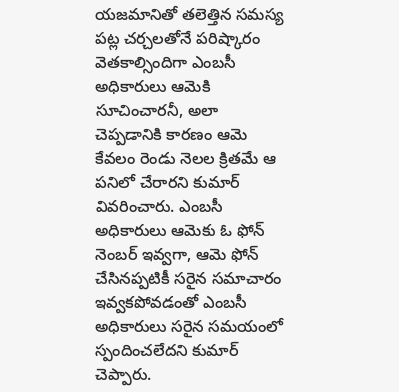యజమానితో తలెత్తిన సమస్య పట్ల చర్చలతోనే పరిష్కారం వెతకాల్సిందిగా ఎంబసీ అధికారులు ఆమెకి సూచించారనీ, అలా చెప్పడానికి కారణం ఆమె కేవలం రెండు నెలల క్రితమే ఆ పనిలో చేరారని కుమార్ వివరించారు. ఎంబసీ అధికారులు ఆమెకు ఓ ఫోన్ నెంబర్ ఇవ్వగా, ఆమె ఫోన్ చేసినప్పటికీ సరైన సమాచారం ఇవ్వకపోవడంతో ఎంబసీ అధికారులు సరైన సమయంలో స్పందించలేదని కుమార్ చెప్పారు.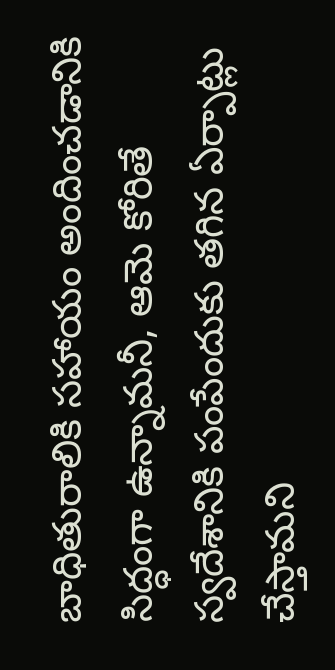బాధితురాలికి సహాయం అందించడానికి సిద్ధంగా ఉన్నామనీ, ఆమె కోరితే స్వదేశానికి పంపేందుకు తగిన ఏర్పాట్లు చేస్తామని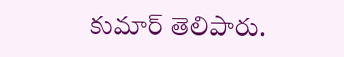కుమార్ తెలిపారు.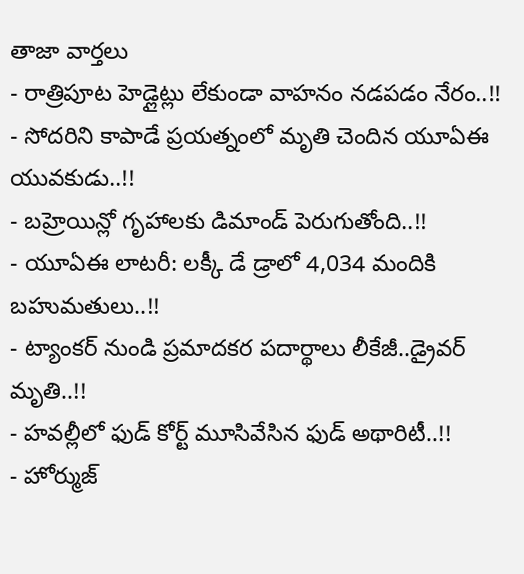తాజా వార్తలు
- రాత్రిపూట హెడ్లైట్లు లేకుండా వాహనం నడపడం నేరం..!!
- సోదరిని కాపాడే ప్రయత్నంలో మృతి చెందిన యూఏఈ యువకుడు..!!
- బహ్రెయిన్లో గృహాలకు డిమాండ్ పెరుగుతోంది..!!
- యూఏఈ లాటరీ: లక్కీ డే డ్రాలో 4,034 మందికి బహుమతులు..!!
- ట్యాంకర్ నుండి ప్రమాదకర పదార్థాలు లీకేజీ..డ్రైవర్ మృతి..!!
- హవల్లీలో ఫుడ్ కోర్ట్ మూసివేసిన ఫుడ్ అథారిటీ..!!
- హోర్ముజ్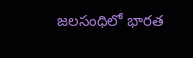జలసంధిలో భారత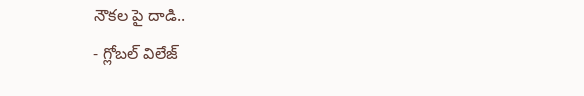నౌకల పై దాడి..
- గ్లోబల్ విలేజ్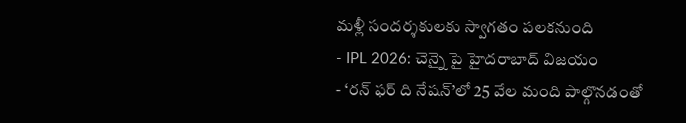మళ్లీ సందర్శకులకు స్వాగతం పలకనుంది
- IPL 2026: చెన్నై పై హైదరాబాద్ విజయం
- ‘రన్ ఫర్ ది నేషన్’లో 25 వేల మంది పాల్గొనడంతో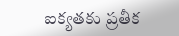ఐక్యతకు ప్రతీక